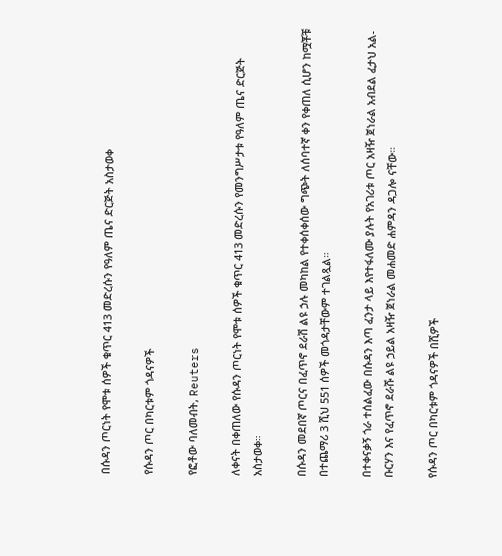በሱዳን ጦርነት የሞቱ ሰዎች ቁጥር 413 መድረሱን የዓለም ጤና ድርጅት አስታወቀ

የሱዳን ጦር በካርቱም ጎዳናዎች

የፎቶው ባለመብት, Reuters

ለቀናት በቀጠለው የሱዳን ጦርነት የሞቱ ሰዎች ቁጥር 413 መድረሱን የመንግሥታቱ የዓለም ጤና ድርጅት አስታወቀ።

በሱዳን መደበኛ ጦርና በፈጥኖ ደራሽ ልዩ ኃሉ መካከል የተቀሰቀሰው ግጭት ለሰባተኛ ቀን የቀጠለ ሲሆን ከሟቾቹ በተጨማሪ 3 ሺህ 551 ሰዎች መጎዳታቸውም ተገልጿል።

በተቀናቃኝ ጎራ ተሰልፈው በሱዳን እጣ ፈንታ ላይ እየተፋለሙ ያሉት የአገሪቱ ጦር አዛዥ ጀነራል አብደል ፈታህ አል-ቡርሃን እና የፈጥኖ ደራሹ ልዩ ኃይል አዛዥ ጀነራል መሐመድ ሐምዳን ዳጋሎ ናቸው።

የሱዳን ጦር በካርቱም ጎዳናዎች በሺዎች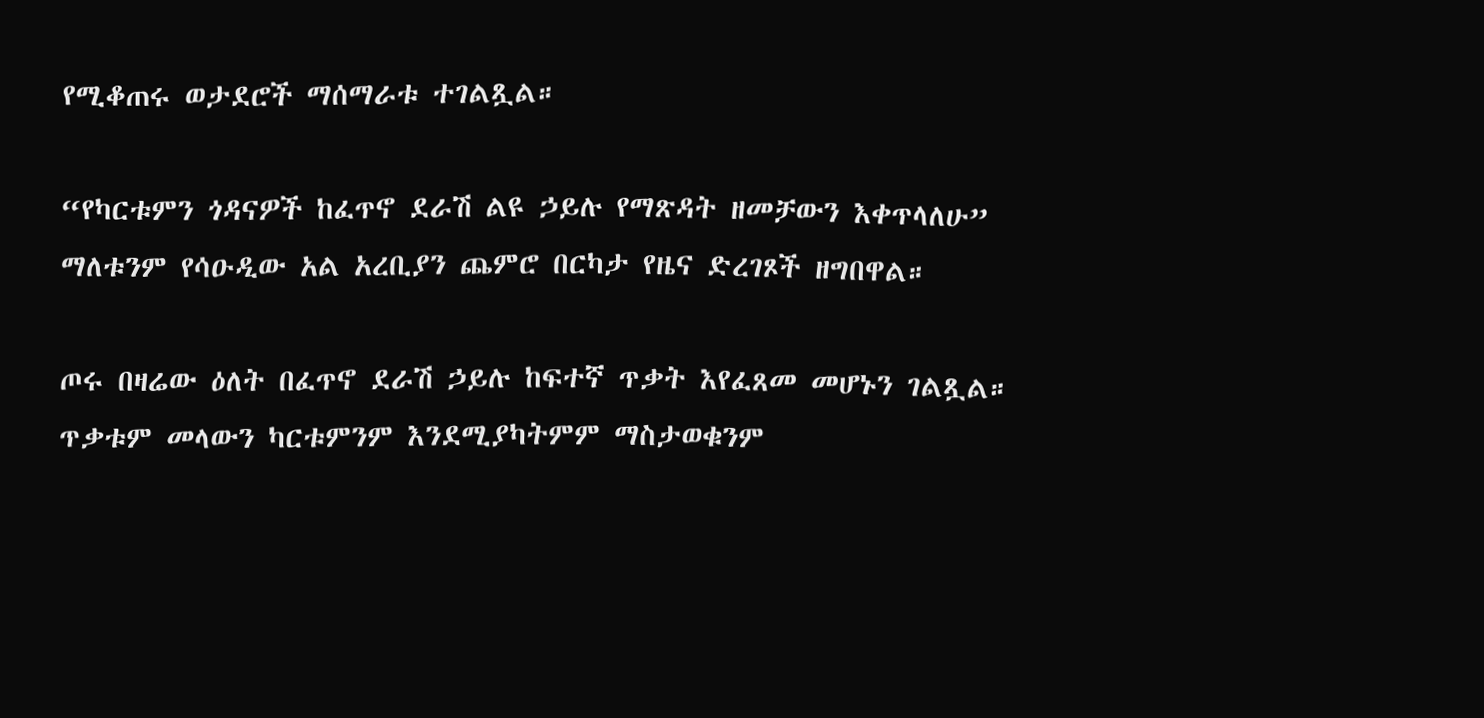የሚቆጠሩ ወታደሮች ማሰማራቱ ተገልጿል።

“የካርቱምን ጎዳናዎች ከፈጥኖ ደራሽ ልዩ ኃይሉ የማጽዳት ዘመቻውን እቀጥላለሁ” ማለቱንም የሳዑዲው አል አረቢያን ጨምሮ በርካታ የዜና ድረገጾች ዘግበዋል።

ጦሩ በዛሬው ዕለት በፈጥኖ ደራሽ ኃይሉ ከፍተኛ ጥቃት እየፈጸመ መሆኑን ገልጿል። ጥቃቱም መላውን ካርቱምንም እንደሚያካትምም ማስታወቁንም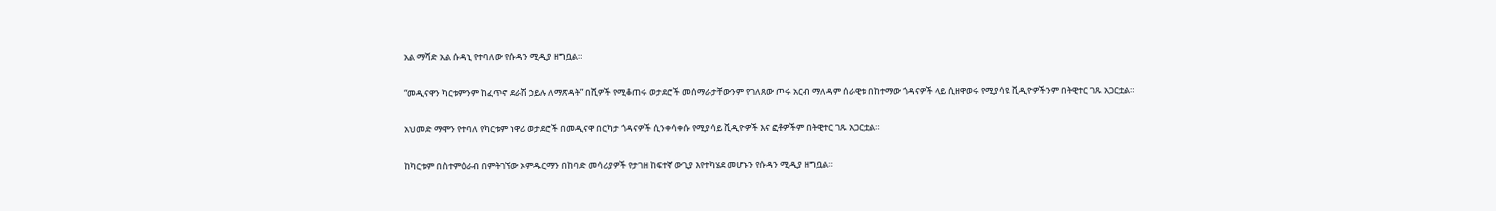አል ማሻድ አል ሱዳኒ የተባለው የሱዳን ሚዲያ ዘግቧል።

“መዲናዋን ካርቱምንም ከፈጥኖ ደራሽ ኃይሉ ለማጽዳት” በሺዎች የሚቆጠሩ ወታደሮች መሰማራታቸውንም የገለጸው ጦሩ አርብ ማለዳም ሰራዊቱ በከተማው ጎዳናዎች ላይ ሲዘዋወሩ የሚያሳዩ ቪዲዮዎችንም በትዊተር ገጹ አጋርቷል።

አህመድ ማሞን የተባለ የካርቱም ነዋሪ ወታደሮች በመዲናዋ በርካታ ጎዳናዎች ሲንቀሳቀሱ የሚያሳይ ቪዲዮዎች እና ፎቶዎችም በትዊተር ገጹ አጋርቷል።

ከካርቱም በስተምዕራብ በምትገኘው ኦምዱርማን በከባድ መሳሪያዎች የታገዘ ከፍተኛ ውጊያ እየተካሄደ መሆኑን የሱዳን ሚዲያ ዘግቧል።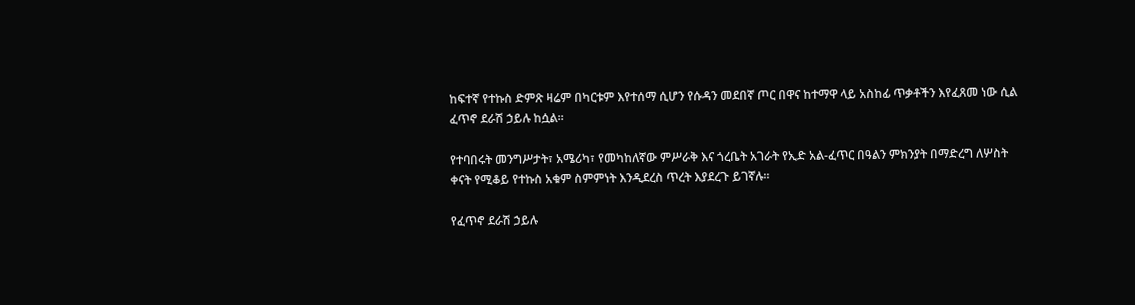ከፍተኛ የተኩስ ድምጽ ዛሬም በካርቱም እየተሰማ ሲሆን የሱዳን መደበኛ ጦር በዋና ከተማዋ ላይ አስከፊ ጥቃቶችን እየፈጸመ ነው ሲል ፈጥኖ ደራሽ ኃይሉ ከሷል።

የተባበሩት መንግሥታት፣ አሜሪካ፣ የመካከለኛው ምሥራቅ እና ጎረቤት አገራት የኢድ አል-ፈጥር በዓልን ምክንያት በማድረግ ለሦስት ቀናት የሚቆይ የተኩስ አቁም ስምምነት እንዲደረስ ጥረት እያደረጉ ይገኛሉ።

የፈጥኖ ደራሽ ኃይሉ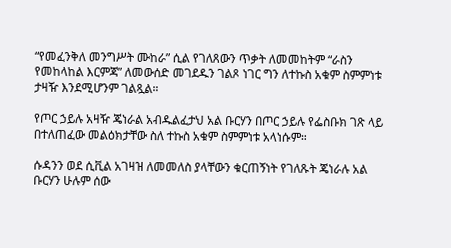“የመፈንቅለ መንግሥት ሙከራ” ሲል የገለጸውን ጥቃት ለመመከትም “ራስን የመከላከል እርምጃ” ለመውሰድ መገደዱን ገልጾ ነገር ግን ለተኩስ አቁም ስምምነቱ ታዛዥ እንደሚሆንም ገልጿል።

የጦር ኃይሉ አዛዥ ጄነራል አብዱልፈታህ አል ቡርሃን በጦር ኃይሉ የፌስቡክ ገጽ ላይ በተለጠፈው መልዕክታቸው ስለ ተኩስ አቁም ስምምነቱ አላነሱም።

ሱዳንን ወደ ሲቪል አገዛዝ ለመመለስ ያላቸውን ቁርጠኝነት የገለጹት ጄነራሉ አል ቡርሃን ሁሉም ሰው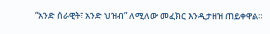“አንድ ሰራዊት፣ አንድ ህዝብ” ለሚለው መፈክር እንዲታዘዝ ጠይቀዋል።